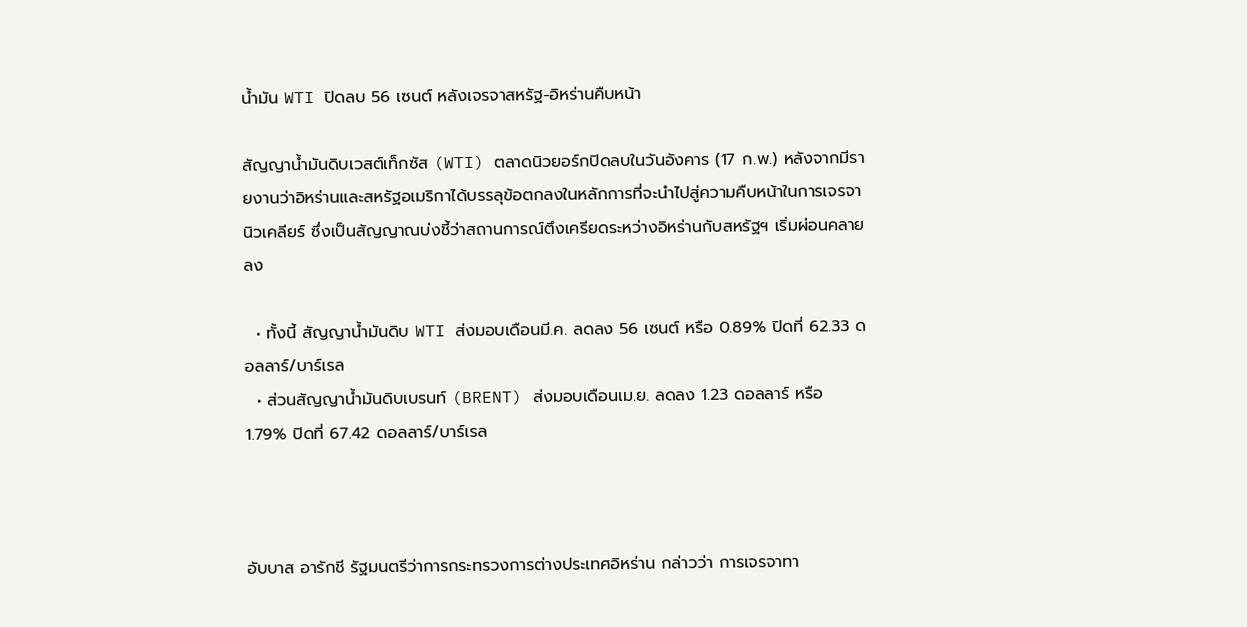น้ำมัน WTI ปิดลบ 56 เซนต์ หลังเจรจาสหรัฐ-อิหร่านคืบหน้า

สัญญาน้ำมันดิบเวสต์เท็กซัส (WTI) ตลาดนิวยอร์กปิดลบในวันอังคาร (17 ก.พ.) หลังจากมีรายงานว่าอิหร่านและสหรัฐอเมริกาได้บรรลุข้อตกลงในหลักการที่จะนำไปสู่ความคืบหน้าในการเจรจานิวเคลียร์ ซึ่งเป็นสัญญาณบ่งชี้ว่าสถานการณ์ตึงเครียดระหว่างอิหร่านกับสหรัฐฯ เริ่มผ่อนคลายลง

  • ทั้งนี้ สัญญาน้ำมันดิบ WTI ส่งมอบเดือนมี.ค. ลดลง 56 เซนต์ หรือ 0.89% ปิดที่ 62.33 ดอลลาร์/บาร์เรล
  • ส่วนสัญญาน้ำมันดิบเบรนท์ (BRENT) ส่งมอบเดือนเม.ย. ลดลง 1.23 ดอลลาร์ หรือ 1.79% ปิดที่ 67.42 ดอลลาร์/บาร์เรล



อับบาส อารักชี รัฐมนตรีว่าการกระทรวงการต่างประเทศอิหร่าน กล่าวว่า การเจรจาทา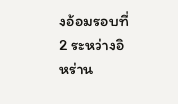งอ้อมรอบที่ 2 ระหว่างอิหร่าน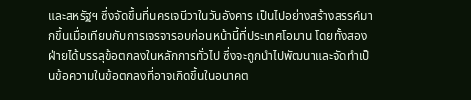และสหรัฐฯ ซึ่งจัดขึ้นที่นครเจนีวาในวันอังคาร เป็นไปอย่างสร้างสรรค์มากขึ้นเมื่อเทียบกับการเจรจารอบก่อนหน้านี้ที่ประเทศโอมาน โดยทั้งสองฝ่ายได้บรรลุข้อตกลงในหลักการทั่วไป ซึ่งจะถูกนำไปพัฒนาและจัดทำเป็นข้อความในข้อตกลงที่อาจเกิดขึ้นในอนาคต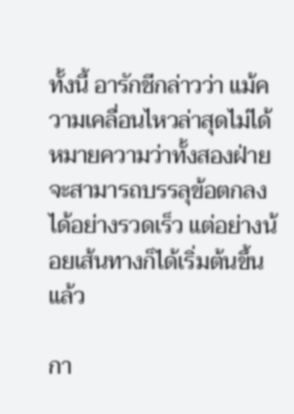ทั้งนี้ อารักชีกล่าวว่า แม้ความเคลื่อนไหวล่าสุดไม่ได้หมายความว่าทั้งสองฝ่ายจะสามารถบรรลุข้อตกลงได้อย่างรวดเร็ว แต่อย่างน้อยเส้นทางก็ได้เริ่มต้นขึ้นแล้ว

กา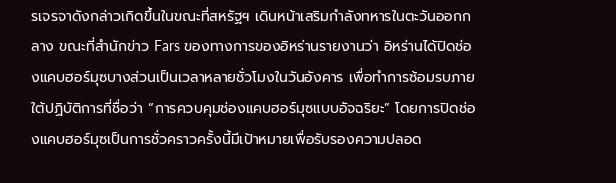รเจรจาดังกล่าวเกิดขึ้นในขณะที่สหรัฐฯ เดินหน้าเสริมกำลังทหารในตะวันออกกลาง ขณะที่สำนักข่าว Fars ของทางการของอิหร่านรายงานว่า อิหร่านได้ปิดช่องแคบฮอร์มุซบางส่วนเป็นเวลาหลายชั่วโมงในวันอังคาร เพื่อทำการซ้อมรบภายใต้ปฏิบัติการที่ชื่อว่า “การควบคุมช่องแคบฮอร์มุซแบบอัจฉริยะ” โดยการปิดช่องแคบฮอร์มุซเป็นการชั่วคราวครั้งนี้มีเป้าหมายเพื่อรับรองความปลอด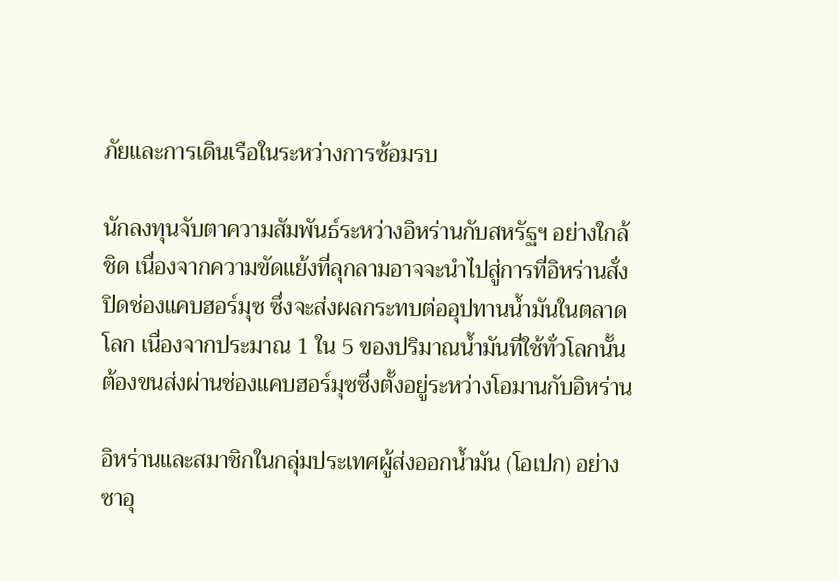ภัยและการเดินเรือในระหว่างการซ้อมรบ

นักลงทุนจับตาความสัมพันธ์ระหว่างอิหร่านกับสหรัฐฯ อย่างใกล้ชิด เนื่องจากความขัดแย้งที่ลุกลามอาจจะนำไปสู่การที่อิหร่านสั่งปิดช่องแคบฮอร์มุซ ซึ่งจะส่งผลกระทบต่ออุปทานน้ำมันในตลาดโลก เนื่องจากประมาณ 1 ใน 5 ของปริมาณน้ำมันที่ใช้ทั่วโลกนั้น ต้องขนส่งผ่านช่องแคบฮอร์มุซซึ่งตั้งอยู่ระหว่างโอมานกับอิหร่าน

อิหร่านและสมาชิกในกลุ่มประเทศผู้ส่งออกน้ำมัน (โอเปก) อย่างซาอุ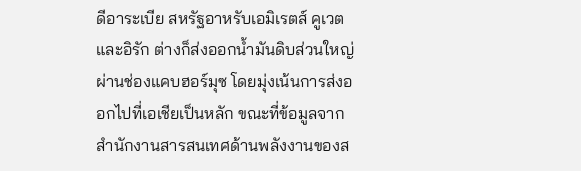ดีอาระเบีย สหรัฐอาหรับเอมิเรตส์ คูเวต และอิรัก ต่างก็ส่งออกน้ำมันดิบส่วนใหญ่ผ่านช่องแคบฮอร์มุซ โดยมุ่งเน้นการส่งออกไปที่เอเชียเป็นหลัก ขณะที่ข้อมูลจากสำนักงานสารสนเทศด้านพลังงานของส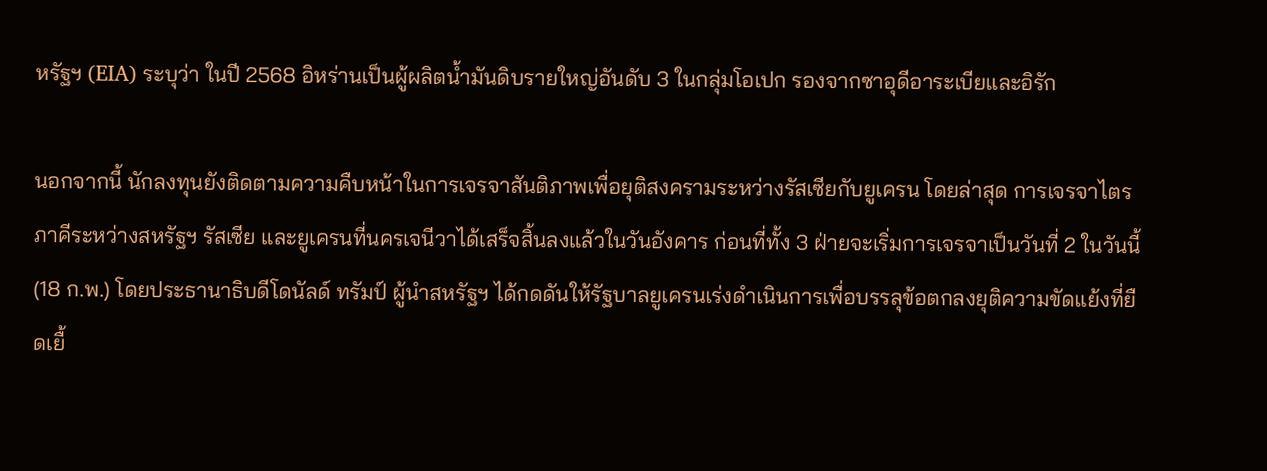หรัฐฯ (EIA) ระบุว่า ในปี 2568 อิหร่านเป็นผู้ผลิตน้ำมันดิบรายใหญ่อันดับ 3 ในกลุ่มโอเปก รองจากซาอุดีอาระเบียและอิรัก

นอกจากนี้ นักลงทุนยังติดตามความคืบหน้าในการเจรจาสันติภาพเพื่อยุติสงครามระหว่างรัสเซียกับยูเครน โดยล่าสุด การเจรจาไตรภาคีระหว่างสหรัฐฯ รัสเซีย และยูเครนที่นครเจนีวาได้เสร็จสิ้นลงแล้วในวันอังคาร ก่อนที่ทั้ง 3 ฝ่ายจะเริ่มการเจรจาเป็นวันที่ 2 ในวันนี้ (18 ก.พ.) โดยประธานาธิบดีโดนัลด์ ทรัมป์ ผู้นำสหรัฐฯ ได้กดดันให้รัฐบาลยูเครนเร่งดำเนินการเพื่อบรรลุข้อตกลงยุติความขัดแย้งที่ยืดเยื้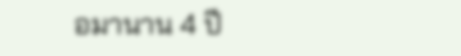อมานาน 4 ปี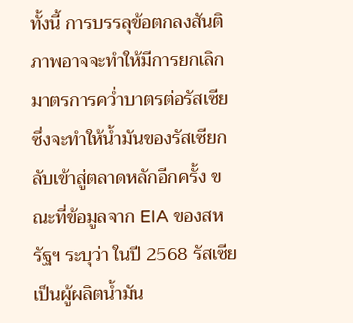ทั้งนี้ การบรรลุข้อตกลงสันติภาพอาจจะทำให้มีการยกเลิกมาตรการคว่ำบาตรต่อรัสเซีย ซึ่งจะทำให้น้ำมันของรัสเซียกลับเข้าสู่ตลาดหลักอีกครั้ง ขณะที่ข้อมูลจาก EIA ของสหรัฐฯ ระบุว่า ในปี 2568 รัสเซียเป็นผู้ผลิตน้ำมัน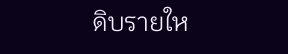ดิบรายให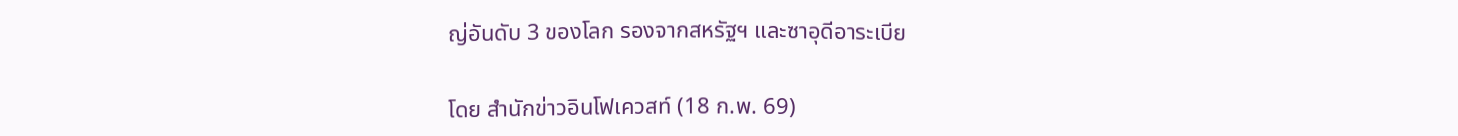ญ่อันดับ 3 ของโลก รองจากสหรัฐฯ และซาอุดีอาระเบีย

โดย สำนักข่าวอินโฟเควสท์ (18 ก.พ. 69)